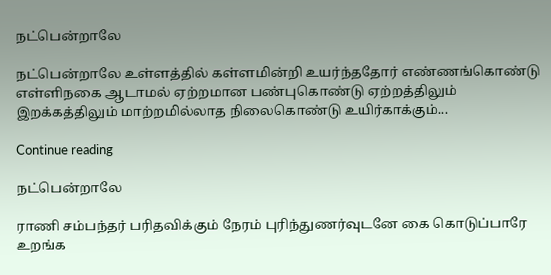நட்பென்றாலே

நட்பென்றாலே உள்ளத்தில் கள்ளமின்றி உயர்ந்ததோர் எண்ணங்கொண்டு எள்ளிநகை ஆடாமல் ஏற்றமான பண்புகொண்டு ஏற்றத்திலும் இறக்கத்திலும் மாற்றமில்லாத நிலைகொண்டு உயிர்காக்கும்...

Continue reading

நட்பென்றாலே

ராணி சம்பந்தர் பரிதவிக்கும் நேரம் புரிந்துணர்வுடனே கை கொடுப்பாரே உறங்க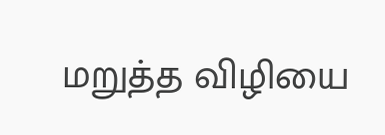மறுத்த விழியை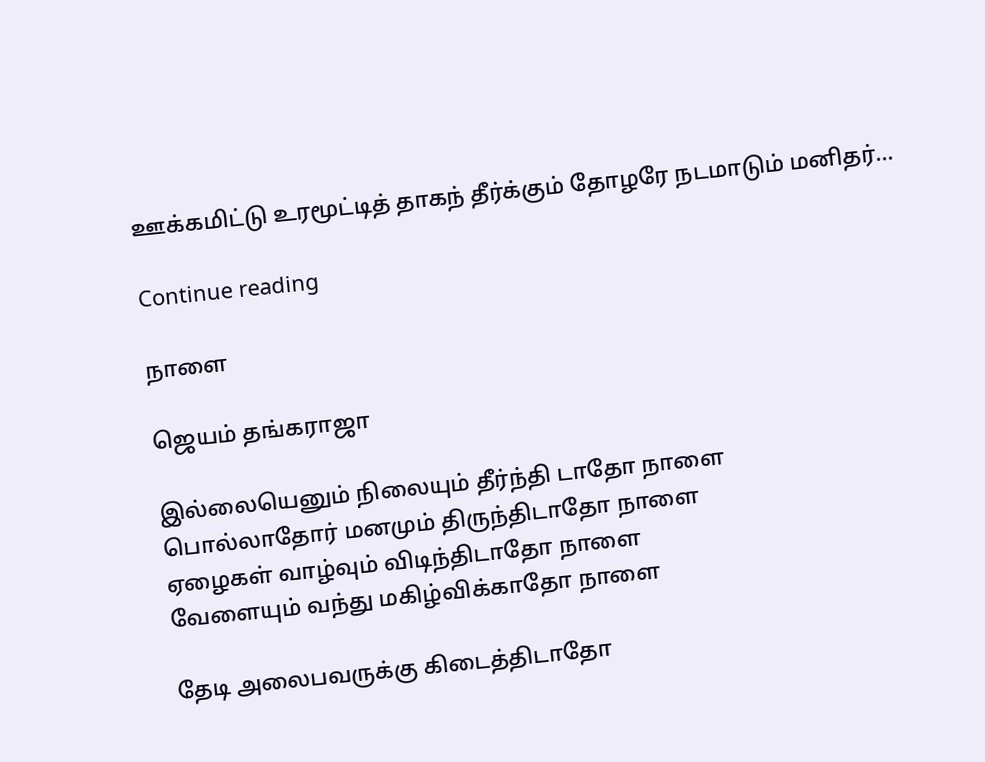ஊக்கமிட்டு உரமூட்டித் தாகந் தீர்க்கும் தோழரே நடமாடும் மனிதர்...

Continue reading

நாளை

ஜெயம் தங்கராஜா

இல்லையெனும் நிலையும் தீர்ந்தி டாதோ நாளை
பொல்லாதோர் மனமும் திருந்திடாதோ நாளை
ஏழைகள் வாழ்வும் விடிந்திடாதோ நாளை
வேளையும் வந்து மகிழ்விக்காதோ நாளை

தேடி அலைபவருக்கு கிடைத்திடாதோ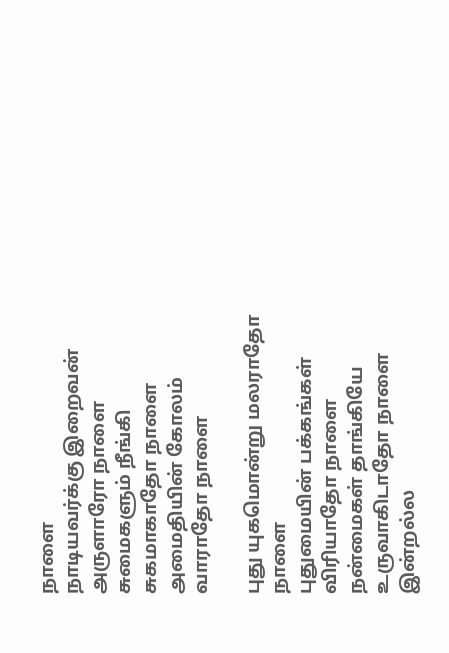நாளை
நாடியவர்க்கு இறைவன் அருளாரோ நாளை
சுமைகளும் நீங்கி சுகமாகாதோ நாளை
அமைதியின் கோலம் வாராதோ நாளை

புது யுகமொன்று மலராதோ நாளை
புதுமையின் பக்கங்கள் விரியாதோ நாளை
நன்மைகள் தாங்கியே உருவாகிடாதோ நாளை
இன்றல்ல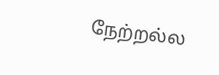நேற்றல்ல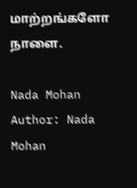மாற்றங்களோ நாளை.

Nada Mohan
Author: Nada Mohan